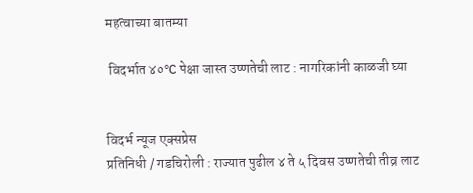महत्वाच्या बातम्या

 विदर्भात ४०°C पेक्षा जास्त उष्णतेची लाट : नागरिकांनी काळजी घ्या


विदर्भ न्यूज एक्सप्रेस
प्रतिनिधी / गडचिरोली : राज्यात पुढील ४ ते ५ दिवस उष्णतेची तीव्र लाट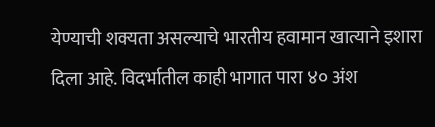येण्याची शक्यता असल्याचे भारतीय हवामान खात्याने इशारा दिला आहे. विदर्भातील काही भागात पारा ४० अंश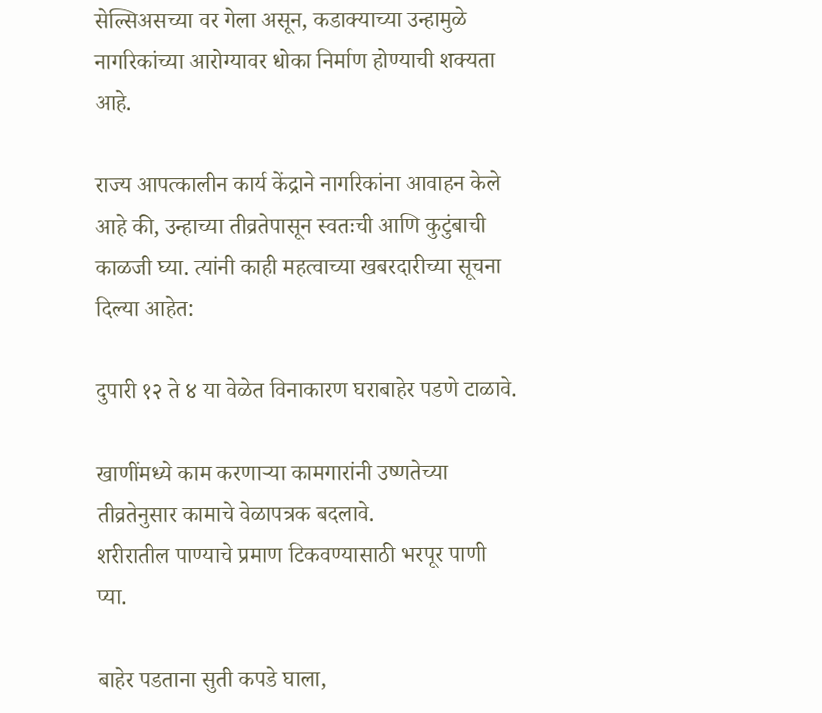सेल्सिअसच्या वर गेला असून, कडाक्याच्या उन्हामुळे नागरिकांच्या आरोग्यावर धोका निर्माण होण्याची शक्यता आहे.

राज्य आपत्कालीन कार्य केंद्राने नागरिकांना आवाहन केले आहे की, उन्हाच्या तीव्रतेपासून स्वतःची आणि कुटुंबाची काळजी घ्या. त्यांनी काही महत्वाच्या खबरदारीच्या सूचना दिल्या आहेत:

दुपारी १२ ते ४ या वेळेत विनाकारण घराबाहेर पडणे टाळावे.

खाणींमध्ये काम करणाऱ्या कामगारांनी उष्णतेच्या तीव्रतेनुसार कामाचे वेळापत्रक बदलावे.
शरीरातील पाण्याचे प्रमाण टिकवण्यासाठी भरपूर पाणी प्या.

बाहेर पडताना सुती कपडे घाला,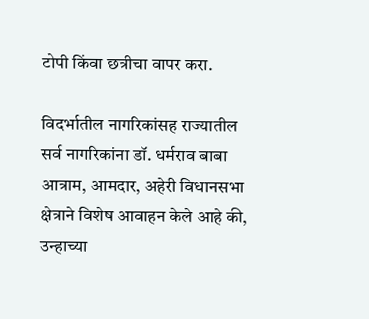टोपी किंवा छत्रीचा वापर करा.

विदर्भातील नागरिकांसह राज्यातील सर्व नागरिकांना डॉ. धर्मराव बाबा आत्राम, आमदार, अहेरी विधानसभा क्षेत्राने विशेष आवाहन केले आहे की, उन्हाच्या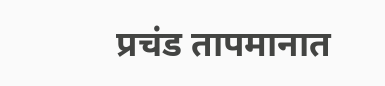प्रचंड तापमानात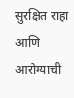सुरक्षित राहा आणि आरोग्याची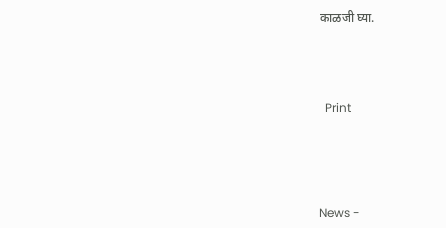काळजी घ्या.





  Print






News -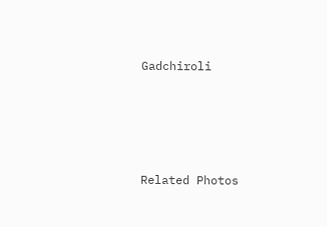Gadchiroli




Related Photos